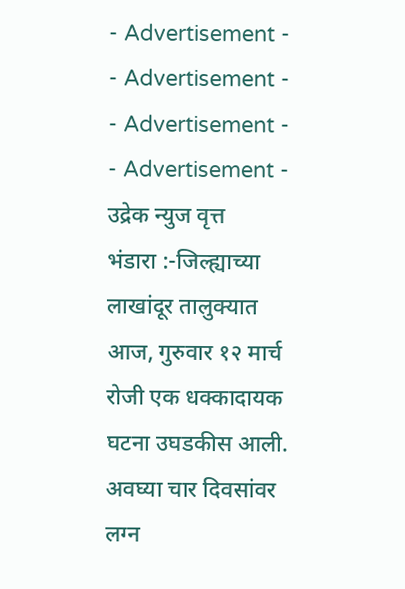- Advertisement -
- Advertisement -
- Advertisement -
- Advertisement -
उद्रेक न्युज वृत्त
भंडारा :-जिल्ह्याच्या लाखांदूर तालुक्यात आज, गुरुवार १२ मार्च रोजी एक धक्कादायक घटना उघडकीस आली. अवघ्या चार दिवसांवर लग्न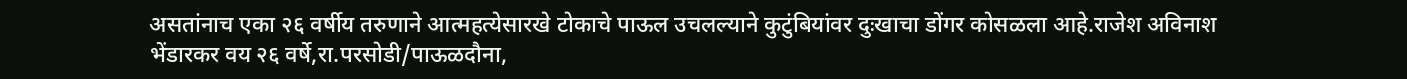असतांनाच एका २६ वर्षीय तरुणाने आत्महत्येसारखे टोकाचे पाऊल उचलल्याने कुटुंबियांवर दुःखाचा डोंगर कोसळला आहे.राजेश अविनाश भेंडारकर वय २६ वर्षे,रा.परसोडी/पाऊळदौना,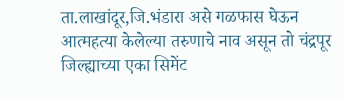ता.लाखांदूर,जि.भंडारा असे गळफास घेऊन आत्महत्या केलेल्या तरुणाचे नाव असून तो चंद्रपूर जिल्ह्याच्या एका सिमेंट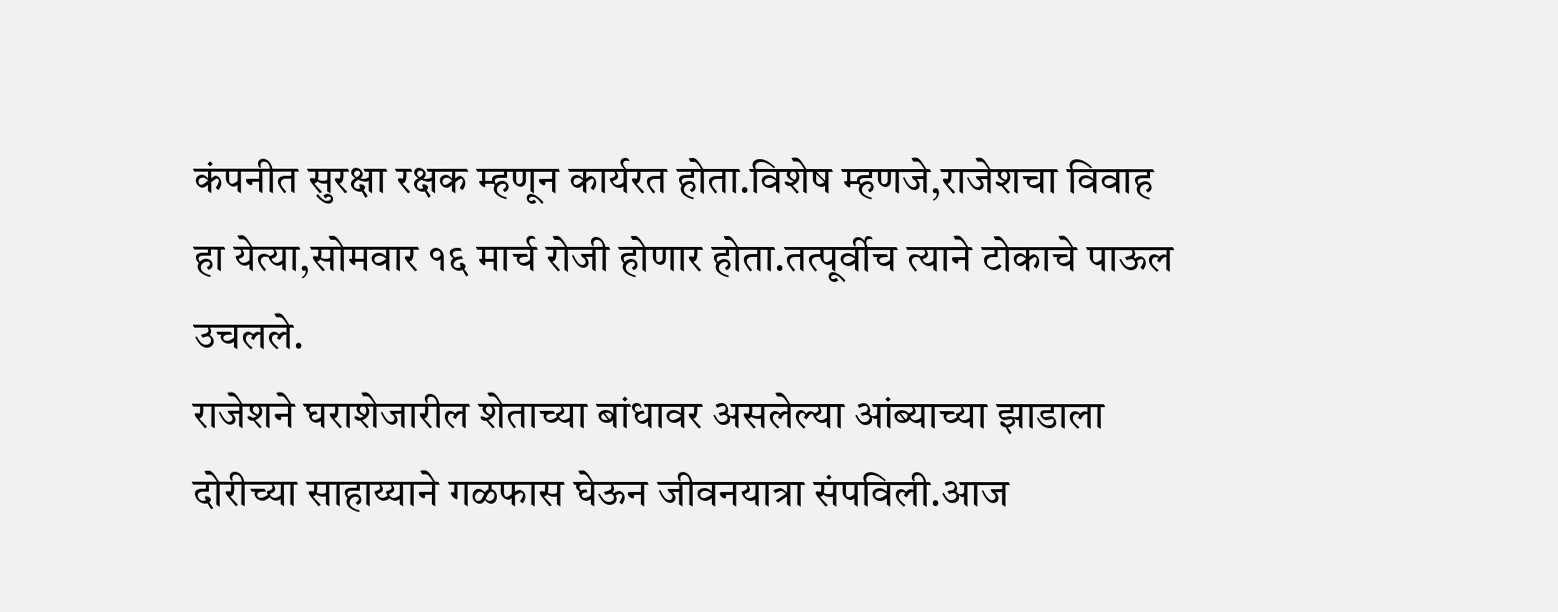कंपनीत सुरक्षा रक्षक म्हणून कार्यरत होता.विशेष म्हणजे,राजेशचा विवाह हा येत्या,सोमवार १६ मार्च रोजी होणार होता.तत्पूर्वीच त्याने टोकाचे पाऊल उचलले.
राजेशने घराशेजारील शेताच्या बांधावर असलेल्या आंब्याच्या झाडाला दोरीच्या साहाय्याने गळफास घेऊन जीवनयात्रा संपविली.आज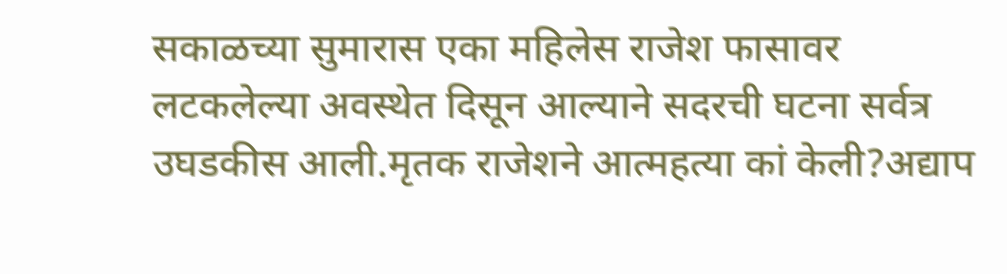सकाळच्या सुमारास एका महिलेस राजेश फासावर लटकलेल्या अवस्थेत दिसून आल्याने सदरची घटना सर्वत्र उघडकीस आली.मृतक राजेशने आत्महत्या कां केली?अद्याप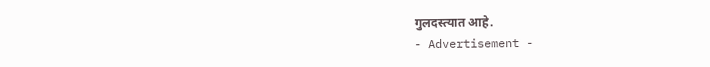गुलदस्त्यात आहे.
- Advertisement -